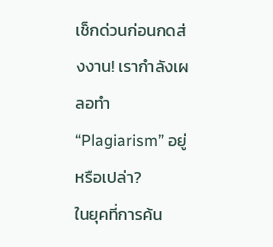เช็กด่วนก่อนกดส่งงาน! เรากำลังเผลอทำ “Plagiarism” อยู่หรือเปล่า?
ในยุคที่การค้น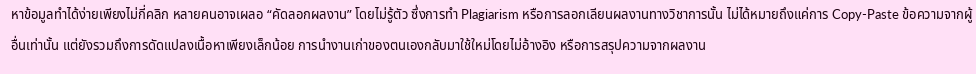หาข้อมูลทำได้ง่ายเพียงไม่กี่คลิก หลายคนอาจเผลอ “คัดลอกผลงาน” โดยไม่รู้ตัว ซึ่งการทำ Plagiarism หรือการลอกเลียนผลงานทางวิชาการนั้น ไม่ได้หมายถึงแค่การ Copy-Paste ข้อความจากผู้อื่นเท่านั้น แต่ยังรวมถึงการดัดแปลงเนื้อหาเพียงเล็กน้อย การนำงานเก่าของตนเองกลับมาใช้ใหม่โดยไม่อ้างอิง หรือการสรุปความจากผลงาน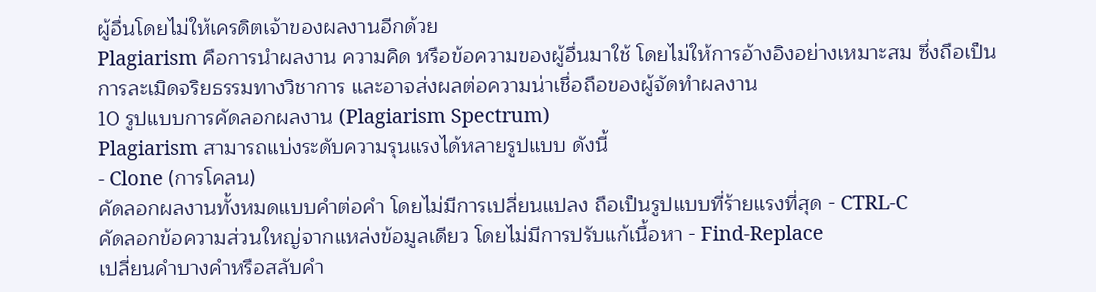ผู้อื่นโดยไม่ให้เครดิตเจ้าของผลงานอีกด้วย
Plagiarism คือการนำผลงาน ความคิด หรือข้อความของผู้อื่นมาใช้ โดยไม่ให้การอ้างอิงอย่างเหมาะสม ซึ่งถือเป็นการละเมิดจริยธรรมทางวิชาการ และอาจส่งผลต่อความน่าเชื่อถือของผู้จัดทำผลงาน
10 รูปแบบการคัดลอกผลงาน (Plagiarism Spectrum)
Plagiarism สามารถแบ่งระดับความรุนแรงได้หลายรูปแบบ ดังนี้
- Clone (การโคลน)
คัดลอกผลงานทั้งหมดแบบคำต่อคำ โดยไม่มีการเปลี่ยนแปลง ถือเป็นรูปแบบที่ร้ายแรงที่สุด - CTRL-C
คัดลอกข้อความส่วนใหญ่จากแหล่งข้อมูลเดียว โดยไม่มีการปรับแก้เนื้อหา - Find-Replace
เปลี่ยนคำบางคำหรือสลับคำ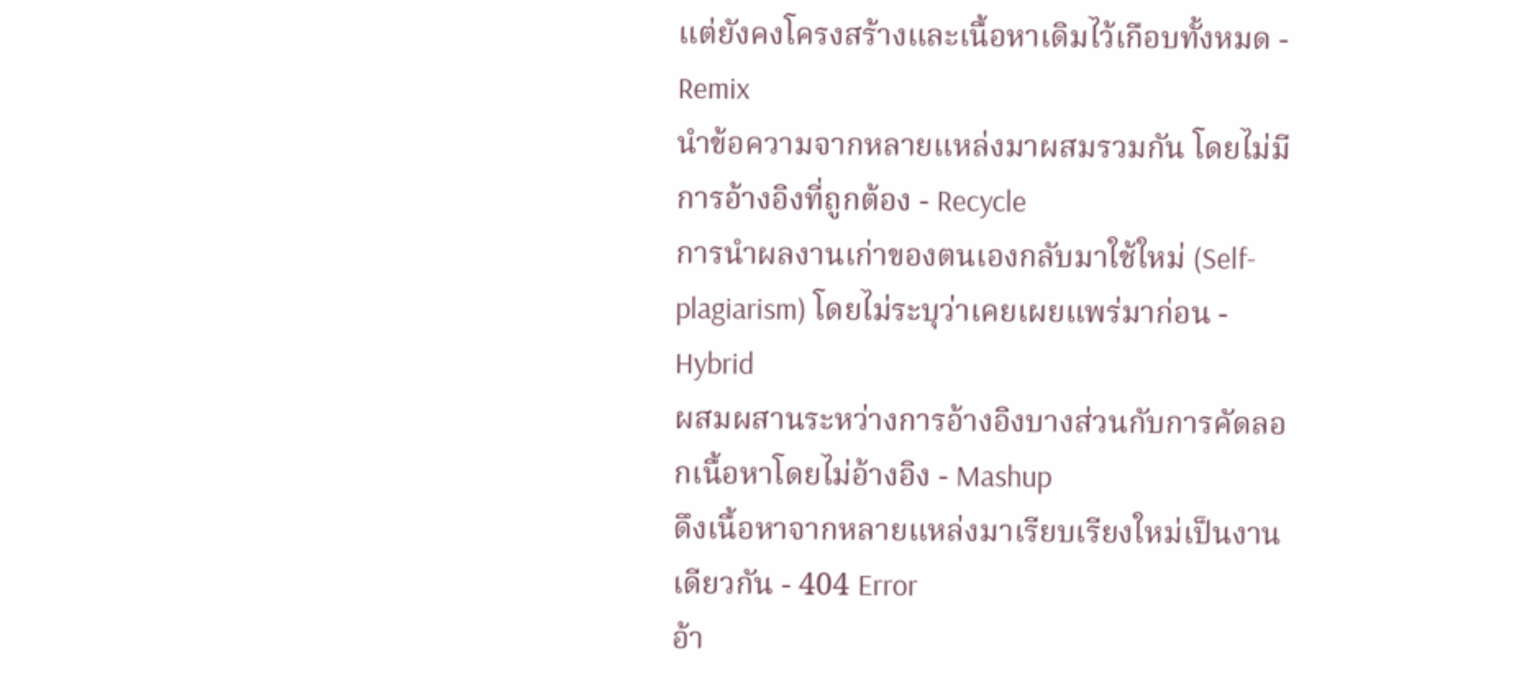แต่ยังคงโครงสร้างและเนื้อหาเดิมไว้เกือบทั้งหมด - Remix
นำข้อความจากหลายแหล่งมาผสมรวมกัน โดยไม่มีการอ้างอิงที่ถูกต้อง - Recycle
การนำผลงานเก่าของตนเองกลับมาใช้ใหม่ (Self-plagiarism) โดยไม่ระบุว่าเคยเผยแพร่มาก่อน - Hybrid
ผสมผสานระหว่างการอ้างอิงบางส่วนกับการคัดลอกเนื้อหาโดยไม่อ้างอิง - Mashup
ดึงเนื้อหาจากหลายแหล่งมาเรียบเรียงใหม่เป็นงานเดียวกัน - 404 Error
อ้า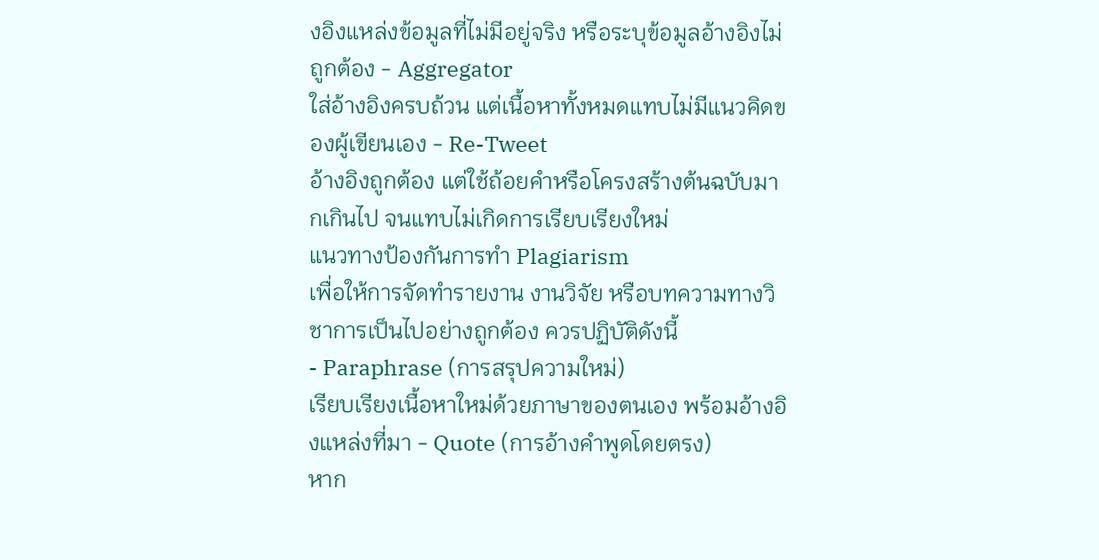งอิงแหล่งข้อมูลที่ไม่มีอยู่จริง หรือระบุข้อมูลอ้างอิงไม่ถูกต้อง - Aggregator
ใส่อ้างอิงครบถ้วน แต่เนื้อหาทั้งหมดแทบไม่มีแนวคิดของผู้เขียนเอง - Re-Tweet
อ้างอิงถูกต้อง แต่ใช้ถ้อยคำหรือโครงสร้างต้นฉบับมากเกินไป จนแทบไม่เกิดการเรียบเรียงใหม่
แนวทางป้องกันการทำ Plagiarism
เพื่อให้การจัดทำรายงาน งานวิจัย หรือบทความทางวิชาการเป็นไปอย่างถูกต้อง ควรปฏิบัติดังนี้
- Paraphrase (การสรุปความใหม่)
เรียบเรียงเนื้อหาใหม่ด้วยภาษาของตนเอง พร้อมอ้างอิงแหล่งที่มา - Quote (การอ้างคำพูดโดยตรง)
หาก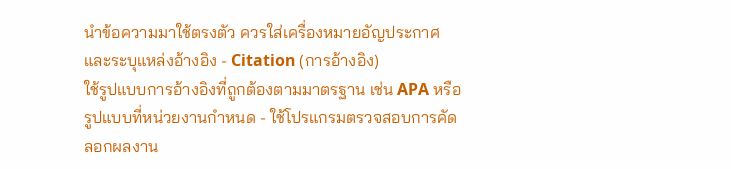นำข้อความมาใช้ตรงตัว ควรใส่เครื่องหมายอัญประกาศและระบุแหล่งอ้างอิง - Citation (การอ้างอิง)
ใช้รูปแบบการอ้างอิงที่ถูกต้องตามมาตรฐาน เช่น APA หรือรูปแบบที่หน่วยงานกำหนด - ใช้โปรแกรมตรวจสอบการคัดลอกผลงาน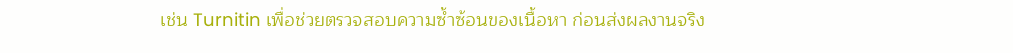เช่น Turnitin เพื่อช่วยตรวจสอบความซ้ำซ้อนของเนื้อหา ก่อนส่งผลงานจริง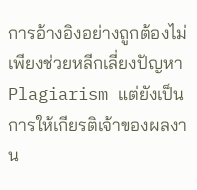การอ้างอิงอย่างถูกต้องไม่เพียงช่วยหลีกเลี่ยงปัญหา Plagiarism แต่ยังเป็นการให้เกียรติเจ้าของผลงาน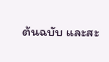ต้นฉบับ และสะ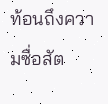ท้อนถึงความซื่อสัต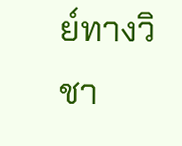ย์ทางวิชา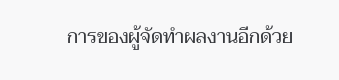การของผู้จัดทำผลงานอีกด้วย